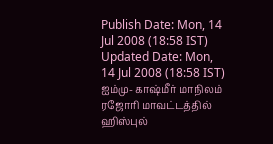Publish Date: Mon, 14 Jul 2008 (18:58 IST)
Updated Date: Mon, 14 Jul 2008 (18:58 IST)
ஐம்மு- காஷ்மீர் மாநிலம் ரஜோரி மாவட்டத்தில் ஹிஸ்புல்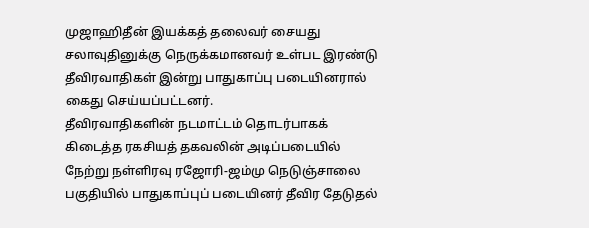முஜாஹிதீன் இயக்கத் தலைவர் சையது சலாவுதினுக்கு நெருக்கமானவர் உள்பட இரண்டு தீவிரவாதிகள் இன்று பாதுகாப்பு படையினரால் கைது செய்யப்பட்டனர்.
தீவிரவாதிகளின் நடமாட்டம் தொடர்பாகக் கிடைத்த ரகசியத் தகவலின் அடிப்படையில் நேற்று நள்ளிரவு ரஜோரி-ஜம்மு நெடுஞ்சாலை பகுதியில் பாதுகாப்புப் படையினர் தீவிர தேடுதல்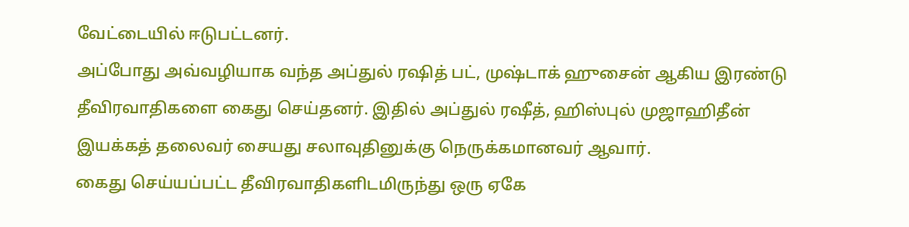வேட்டையில் ஈடுபட்டனர்.
அப்போது அவ்வழியாக வந்த அப்துல் ரஷித் பட், முஷ்டாக் ஹுசைன் ஆகிய இரண்டு தீவிரவாதிகளை கைது செய்தனர். இதில் அப்துல் ரஷீத், ஹிஸ்புல் முஜாஹிதீன் இயக்கத் தலைவர் சையது சலாவுதினுக்கு நெருக்கமானவர் ஆவார்.
கைது செய்யப்பட்ட தீவிரவாதிகளிடமிருந்து ஒரு ஏகே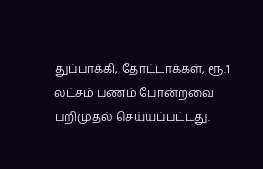துப்பாக்கி, தோட்டாக்கள், ரூ.1 லட்சம் பணம் போன்றவை பறிமுதல் செய்யப்பட்டது.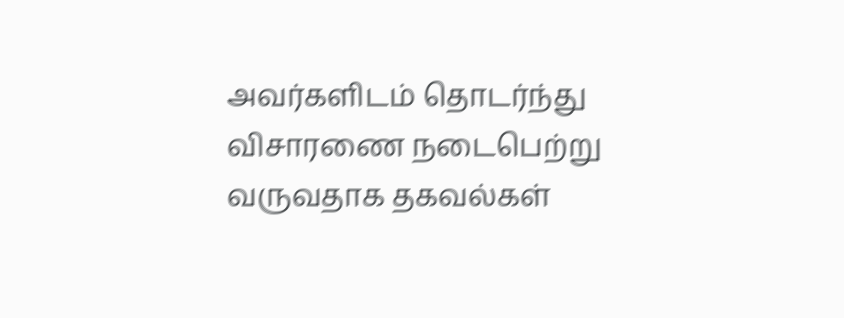அவர்களிடம் தொடர்ந்து விசாரணை நடைபெற்று வருவதாக தகவல்கள்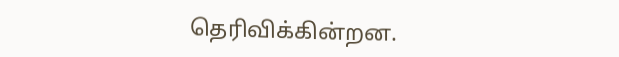தெரிவிக்கின்றன.